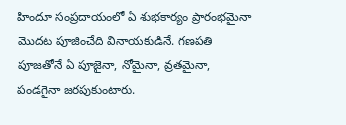హిందూ సంప్రదాయంలో ఏ శుభకార్యం ప్రారంభమైనా మొదట పూజించేది వినాయకుడినే. గణపతి పూజతోనే ఏ పూజైనా, నోమైనా, వ్రతమైనా, పండగైనా జరపుకుంటారు.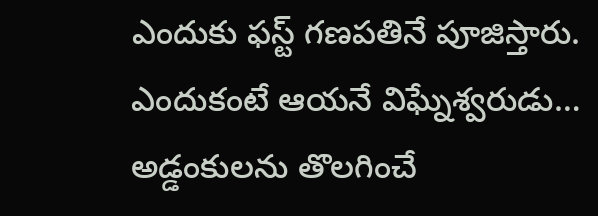ఎందుకు ఫస్ట్‌ గణపతినే పూజిస్తారు. ఎందుకంటే ఆయనే విఘ్నేశ్వరుడు… అడ్డంకులను తొలగించే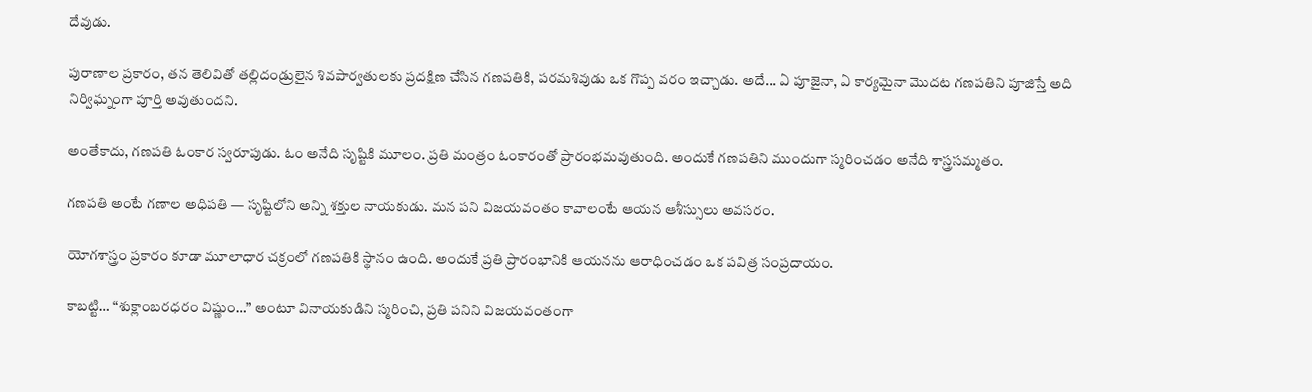దేవుడు.

పురాణాల ప్రకారం, తన తెలివితో తల్లిదండ్రులైన శివపార్వతులకు ప్రదక్షిణ చేసిన గణపతికి, పరమశివుడు ఒక గొప్ప వరం ఇచ్చాడు. అదే... ఏ పూజైనా, ఏ కార్యమైనా మొదట గణపతిని పూజిస్తే అది నిర్విఘ్నంగా పూర్తి అవుతుందని.

అంతేకాదు, గణపతి ఓంకార స్వరూపుడు. ఓం అనేది సృష్టికి మూలం. ప్రతి మంత్రం ఓంకారంతో ప్రారంభమవుతుంది. అందుకే గణపతిని ముందుగా స్మరించడం అనేది శాస్త్రసమ్మతం.

గణపతి అంటే గణాల అధిపతి — సృష్టిలోని అన్ని శక్తుల నాయకుడు. మన పని విజయవంతం కావాలంటే ఆయన ఆశీస్సులు అవసరం.

యోగశాస్త్రం ప్రకారం కూడా మూలాధార చక్రంలో గణపతికి స్థానం ఉంది. అందుకే ప్రతి ప్రారంభానికి ఆయనను ఆరాధించడం ఒక పవిత్ర సంప్రదాయం.

కాబట్టి… “శుక్లాంబరధరం విష్ణుం…” అంటూ వినాయకుడిని స్మరించి, ప్రతి పనిని విజయవంతంగా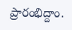ప్రారంభిద్దాం.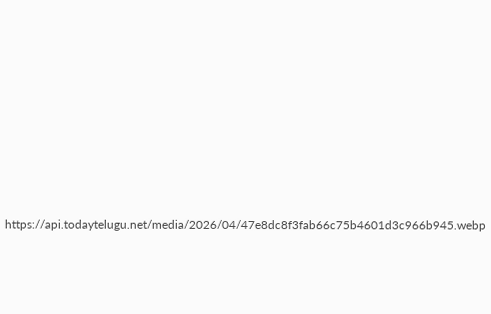https://api.todaytelugu.net/media/2026/04/47e8dc8f3fab66c75b4601d3c966b945.webp